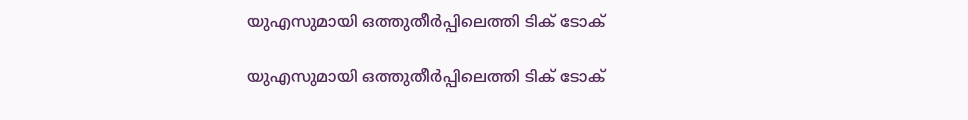യുഎസുമായി ഒത്തുതീര്‍പ്പിലെത്തി ടിക് ടോക്

യുഎസുമായി ഒത്തുതീര്‍പ്പിലെത്തി ടിക് ടോക്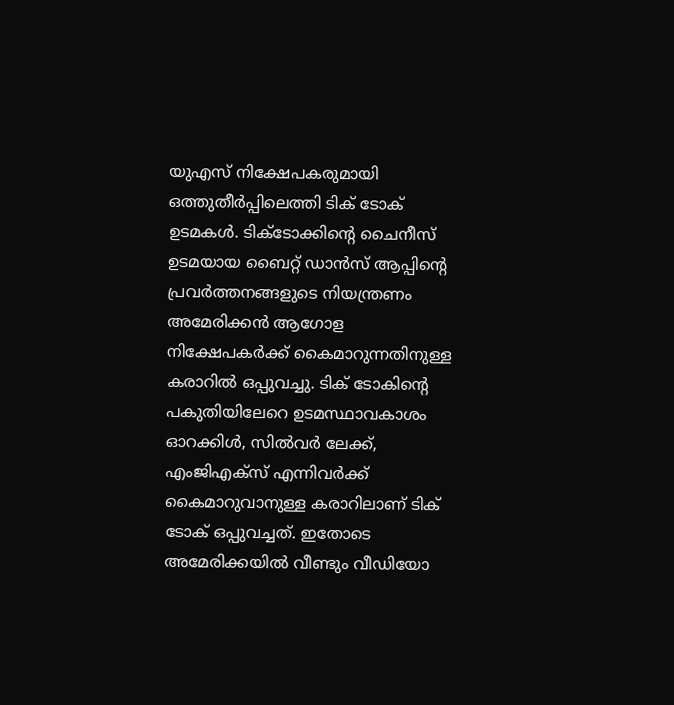യുഎസ് നിക്ഷേപകരുമായി ഒത്തുതീര്‍പ്പിലെത്തി ടിക് ടോക് ഉടമകള്‍. ടിക്ടോക്കിന്റെ ചൈനീസ് ഉടമയായ ബൈറ്റ് ഡാന്‍സ് ആപ്പിന്റെ പ്രവര്‍ത്തനങ്ങളുടെ നിയന്ത്രണം അമേരിക്കന്‍ ആഗോള നിക്ഷേപകര്‍ക്ക് കൈമാറുന്നതിനുള്ള കരാറില്‍ ഒപ്പുവച്ചു. ടിക് ടോകിന്റെ പകുതിയിലേറെ ഉടമസ്ഥാവകാശം ഓറക്കിള്‍, സില്‍വര്‍ ലേക്ക്, എംജിഎക്‌സ് എന്നിവര്‍ക്ക് കൈമാറുവാനുള്ള കരാറിലാണ് ടിക് ടോക് ഒപ്പുവച്ചത്. ഇതോടെ അമേരിക്കയില്‍ വീണ്ടും വീഡിയോ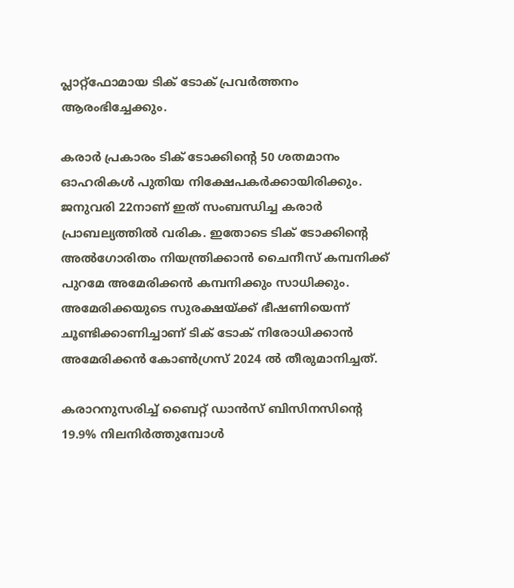പ്ലാറ്റ്‌ഫോമായ ടിക് ടോക് പ്രവര്‍ത്തനം ആരംഭിച്ചേക്കും.

കരാര്‍ പ്രകാരം ടിക് ടോക്കിന്റെ 50 ശതമാനം ഓഹരികള്‍ പുതിയ നിക്ഷേപകര്‍ക്കായിരിക്കും. ജനുവരി 22നാണ് ഇത് സംബന്ധിച്ച കരാര്‍ പ്രാബല്യത്തില്‍ വരിക. ഇതോടെ ടിക് ടോക്കിന്റെ അല്‍ഗോരിതം നിയന്ത്രിക്കാന്‍ ചൈനീസ് കമ്പനിക്ക് പുറമേ അമേരിക്കന്‍ കമ്പനിക്കും സാധിക്കും. അമേരിക്കയുടെ സുരക്ഷയ്ക്ക് ഭീഷണിയെന്ന് ചൂണ്ടിക്കാണിച്ചാണ് ടിക് ടോക് നിരോധിക്കാന്‍ അമേരിക്കന്‍ കോണ്‍ഗ്രസ് 2024 ല്‍ തീരുമാനിച്ചത്.

കരാറനുസരിച്ച് ബൈറ്റ് ഡാന്‍സ് ബിസിനസിന്റെ 19.9% നിലനിര്‍ത്തുമ്പോള്‍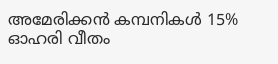അമേരിക്കന്‍ കമ്പനികള്‍ 15% ഓഹരി വീതം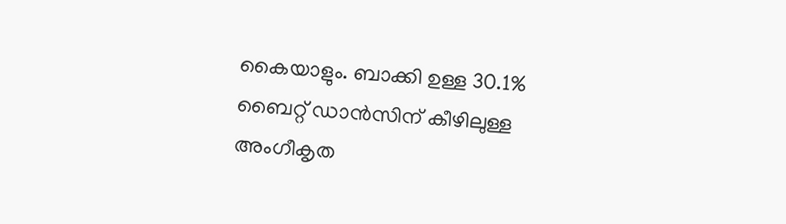കൈയാളും. ബാക്കി ഉള്ള 30.1% ബൈറ്റ് ഡാന്‍സിന് കീഴിലുള്ള അംഗീകൃത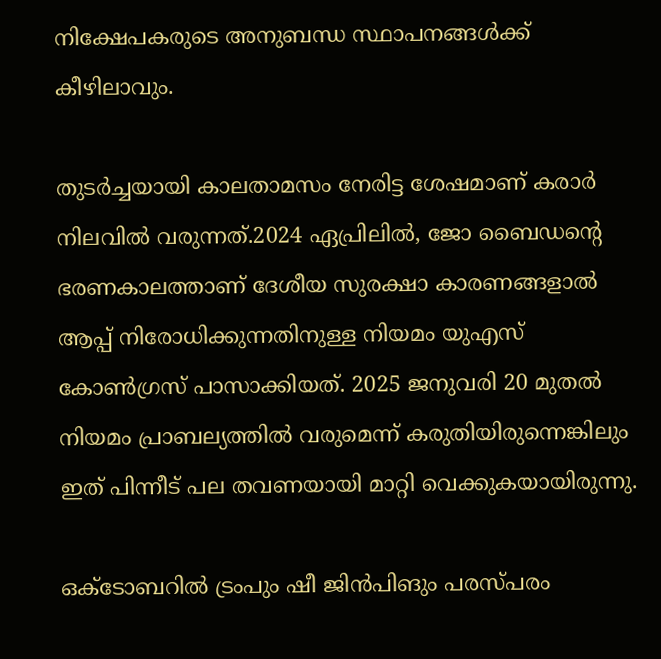നിക്ഷേപകരുടെ അനുബന്ധ സ്ഥാപനങ്ങള്‍ക്ക് കീഴിലാവും.

തുടര്‍ച്ചയായി കാലതാമസം നേരിട്ട ശേഷമാണ് കരാര്‍ നിലവില്‍ വരുന്നത്.2024 ഏപ്രിലില്‍, ജോ ബൈഡന്റെ ഭരണകാലത്താണ് ദേശീയ സുരക്ഷാ കാരണങ്ങളാല്‍ ആപ്പ് നിരോധിക്കുന്നതിനുള്ള നിയമം യുഎസ് കോണ്‍ഗ്രസ് പാസാക്കിയത്. 2025 ജനുവരി 20 മുതല്‍ നിയമം പ്രാബല്യത്തില്‍ വരുമെന്ന് കരുതിയിരുന്നെങ്കിലും ഇത് പിന്നീട് പല തവണയായി മാറ്റി വെക്കുകയായിരുന്നു.

ഒക്ടോബറില്‍ ട്രംപും ഷീ ജിന്‍പിങും പരസ്പരം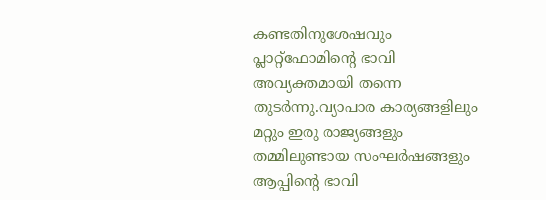കണ്ടതിനുശേഷവും പ്ലാറ്റ്‌ഫോമിന്റെ ഭാവി അവ്യക്തമായി തന്നെ തുടര്‍ന്നു.വ്യാപാര കാര്യങ്ങളിലും മറ്റും ഇരു രാജ്യങ്ങളും തമ്മിലുണ്ടായ സംഘര്‍ഷങ്ങളും ആപ്പിന്റെ ഭാവി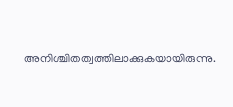അനിശ്ചിതത്വത്തിലാക്കുകയായിരുന്നു.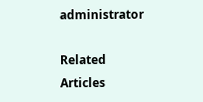administrator

Related Articles